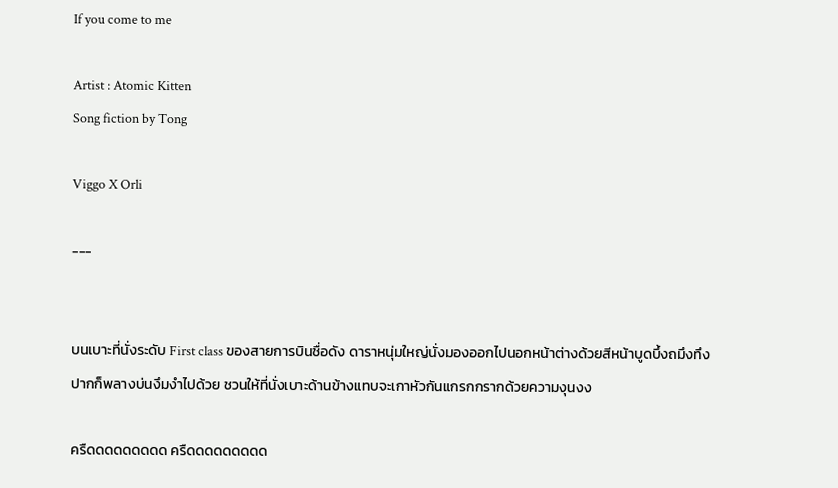If you come to me

Artist : Atomic Kitten
Song fiction by Tong

Viggo X Orli

---


บนเบาะที่นั่งระดับ First class ของสายการบินชื่อดัง ดาราหนุ่มใหญ่นั่งมองออกไปนอกหน้าต่างด้วยสีหน้าบูดบึ้งถมึงทึง ปากก็พลางบ่นงึมงำไปด้วย ชวนให้ที่นั่งเบาะด้านข้างแทบจะเกาหัวกันแกรกกรากด้วยความงุนงง

ครืดดดดดดดดด ครืดดดดดดดดด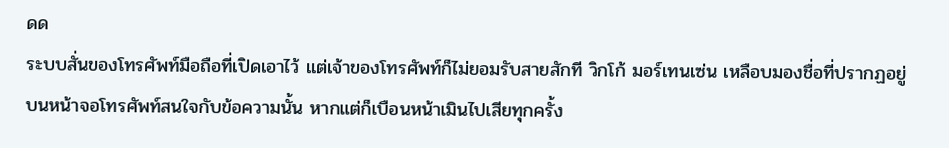ดด
ระบบสั่นของโทรศัพท์มือถือที่เปิดเอาไว้ แต่เจ้าของโทรศัพท์ก็ไม่ยอมรับสายสักที วิกโก้ มอร์เทนเซ่น เหลือบมองชื่อที่ปรากฏอยู่บนหน้าจอโทรศัพท์สนใจกับข้อความนั้น หากแต่ก็เบือนหน้าเมินไปเสียทุกครั้ง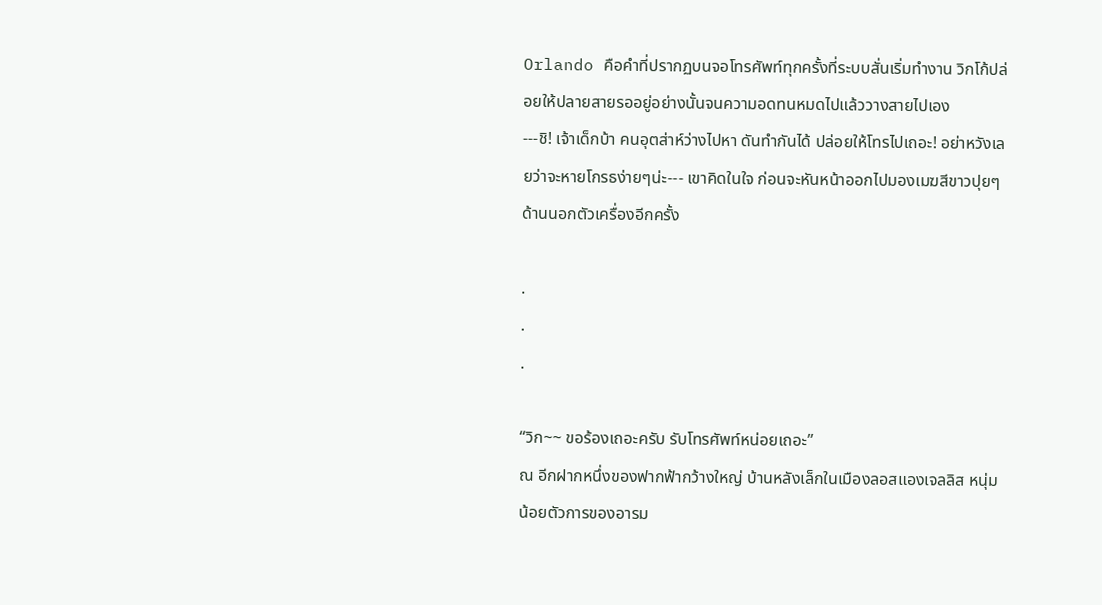Orlando คือคำที่ปรากฏบนจอโทรศัพท์ทุกครั้งที่ระบบสั่นเริ่มทำงาน วิกโก้ปล่อยให้ปลายสายรออยู่อย่างนั้นจนความอดทนหมดไปแล้ววางสายไปเอง
---ชิ! เจ้าเด็กบ้า คนอุตส่าห์ว่างไปหา ดันทำกันได้ ปล่อยให้โทรไปเถอะ! อย่าหวังเลยว่าจะหายโกรธง่ายๆน่ะ--- เขาคิดในใจ ก่อนจะหันหน้าออกไปมองเมฆสีขาวปุยๆด้านนอกตัวเครื่องอีกครั้ง

.
.
.

“วิก~~ ขอร้องเถอะครับ รับโทรศัพท์หน่อยเถอะ”
ณ อีกฝากหนึ่งของฟากฟ้ากว้างใหญ่ บ้านหลังเล็กในเมืองลอสแองเจลลิส หนุ่มน้อยตัวการของอารม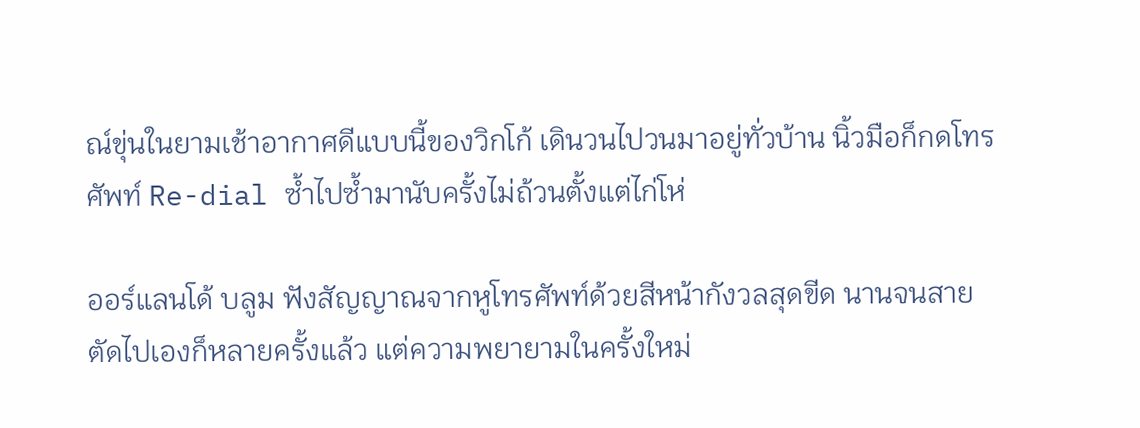ณ์ขุ่นในยามเช้าอากาศดีแบบนี้ของวิกโก้ เดินวนไปวนมาอยู่ทั่วบ้าน นิ้วมือก็กดโทรศัพท์ Re-dial ซ้ำไปซ้ำมานับครั้งไม่ถ้วนตั้งแต่ไก่โห่

ออร์แลนโด้ บลูม ฟังสัญญาณจากหูโทรศัพท์ด้วยสีหน้ากังวลสุดขีด นานจนสายตัดไปเองก็หลายครั้งแล้ว แต่ความพยายามในครั้งใหม่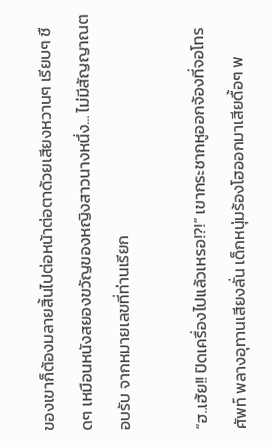ของเขาก็ต้องมลายสิ้นไปต่อหน้าต่อตาด้วยเสียงหวานๆ เรียบๆ ชืดๆ เหมือนหนังสยองขวัญของหญิงสาวนางหนึ่ง... ไม่มีสัญญาณตอบรับ จากหมายเลขที่ท่านเรียก

“ฮ..เฮ้ย!! ปิดเครื่องไปแล้วเหรอ!?!” เขากระชากหูออกจ้องที่จอโทรศัพท์ พลางอุทานเสียงลั่น เด็กหนุ่มร้องโฮออกมาเสียดื้อๆ พ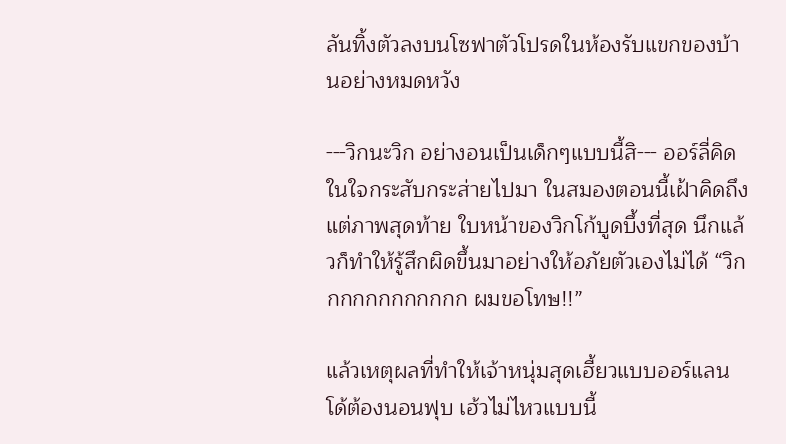ลันทิ้งตัวลงบนโซฟาตัวโปรดในห้องรับแขกของบ้านอย่างหมดหวัง

---วิกนะวิก อย่างอนเป็นเด็กๆแบบนี้สิ--- ออร์ลี่คิดในใจกระสับกระส่ายไปมา ในสมองตอนนี้เฝ้าคิดถึงแต่ภาพสุดท้าย ใบหน้าของวิกโก้บูดบึ้งที่สุด นึกแล้วก็ทำให้รู้สึกผิดขึ้นมาอย่างให้อภัยตัวเองไม่ได้ “วิกกกกกกกกกกกก ผมขอโทษ!!”

แล้วเหตุผลที่ทำให้เจ้าหนุ่มสุดเฮี้ยวแบบออร์แลนโด้ต้องนอนฟุบ เฮ้วไม่ไหวแบบนี้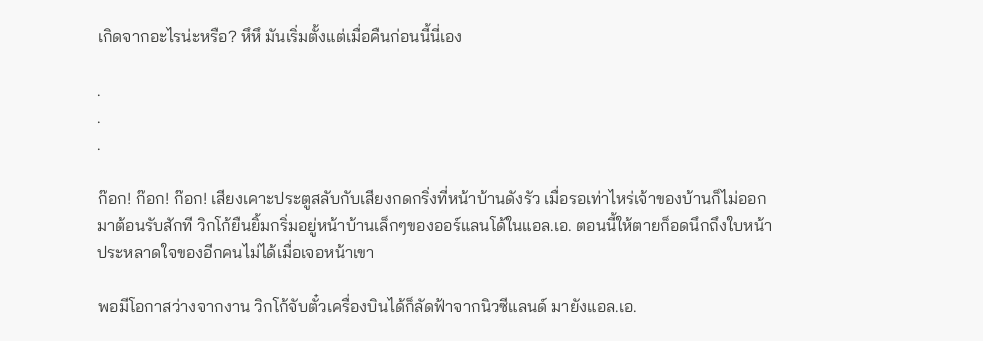เกิดจากอะไรน่ะหรือ? หึหึ มันเริ่มตั้งแต่เมื่อคืนก่อนนี้นี่เอง

.
.
.

ก๊อก! ก๊อก! ก๊อก! เสียงเคาะประตูสลับกับเสียงกดกริ่งที่หน้าบ้านดังรัว เมื่อรอเท่าไหร่เจ้าของบ้านก็ไม่ออกมาต้อนรับสักที วิกโก้ยืนยิ้มกริ่มอยู่หน้าบ้านเล็กๆของออร์แลนโด้ในแอล.เอ. ตอนนี้ให้ตายก็อดนึกถึงใบหน้าประหลาดใจของอีกคนไม่ได้เมื่อเจอหน้าเขา

พอมีโอกาสว่างจากงาน วิกโก้จับตั๋วเครื่องบินได้ก็ลัดฟ้าจากนิวซีแลนด์ มายังแอล.เอ.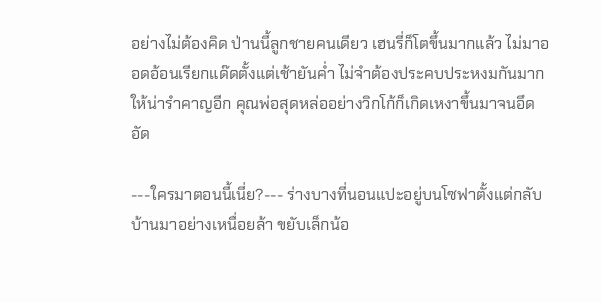อย่างไม่ต้องคิด ป่านนี้ลูกชายคนเดียว เฮนรี่ก็โตขึ้นมากแล้ว ไม่มาออดอ้อนเรียกแด๊ดตั้งแต่เช้ายันค่ำ ไม่จำต้องประคบประหงมกันมากให้น่ารำคาญอีก คุณพ่อสุดหล่ออย่างวิกโก้ก็เกิดเหงาขึ้นมาจนอึดอัด

---ใครมาตอนนี้เนี่ย?--- ร่างบางที่นอนแปะอยู่บนโซฟาตั้งแต่กลับบ้านมาอย่างเหนื่อยล้า ขยับเล็กน้อ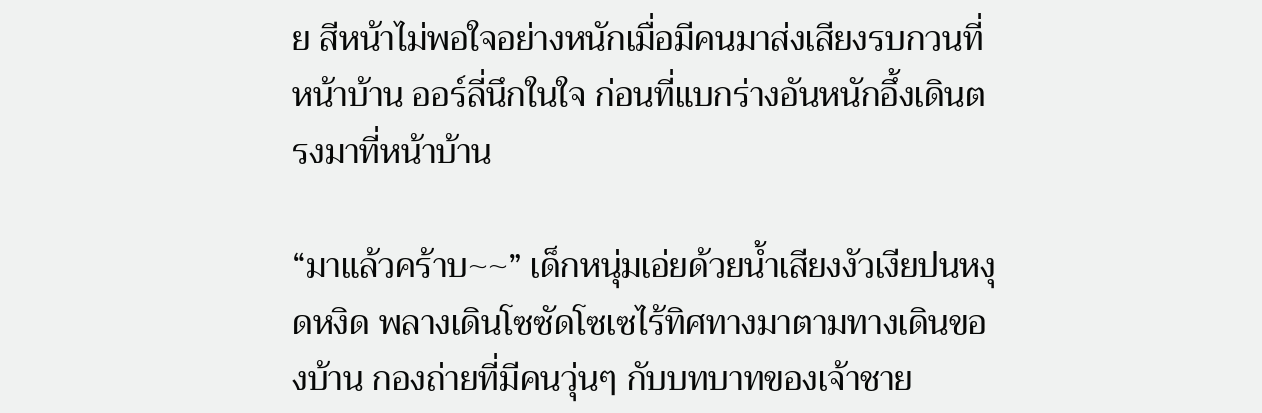ย สีหน้าไม่พอใจอย่างหนักเมื่อมีคนมาส่งเสียงรบกวนที่หน้าบ้าน ออร์ลี่นึกในใจ ก่อนที่แบกร่างอันหนักอึ้งเดินตรงมาที่หน้าบ้าน

“มาแล้วคร้าบ~~” เด็กหนุ่มเอ่ยด้วยน้ำเสียงงัวเงียปนหงุดหงิด พลางเดินโซซัดโซเซไร้ทิศทางมาตามทางเดินของบ้าน กองถ่ายที่มีคนวุ่นๆ กับบทบาทของเจ้าชาย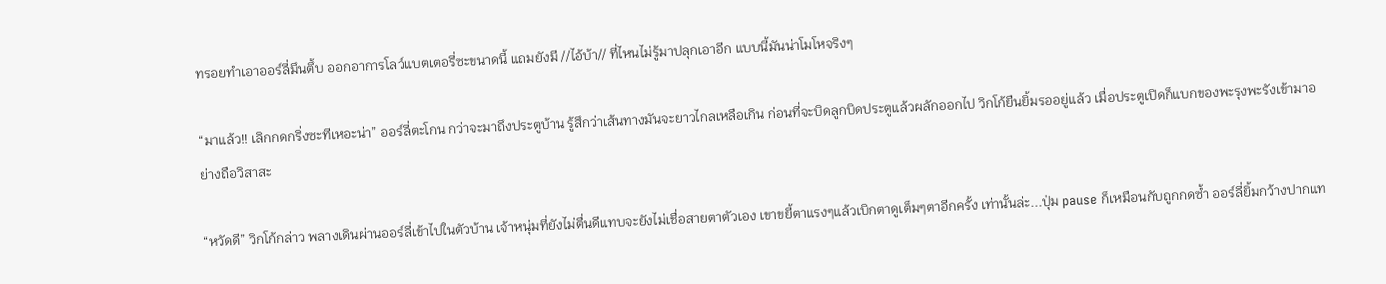ทรอยทำเอาออร์ลี่มึนตึ้บ ออกอาการโลว์แบตเตอรี่ซะขนาดนี้ แถมยังมี //ไอ้บ้า// ที่ไหนไม่รู้มาปลุกเอาอีก แบบนี้มันน่าโมโหจริงๆ

“มาแล้ว!! เลิกกดกริ่งซะทีเหอะน่า” ออร์ลี่ตะโกน กว่าจะมาถึงประตูบ้าน รู้สึกว่าเส้นทางมันจะยาวไกลเหลือเกิน ก่อนที่จะบิดลูกบิดประตูแล้วผลักออกไป วิกโก้ยืนยิ้มรออยู่แล้ว เมื่อประตูเปิดก็แบกของพะรุงพะรังเข้ามาอย่างถือวิสาสะ

“หวัดดี” วิกโก้กล่าว พลางเดินผ่านออร์ลี่เข้าไปในตัวบ้าน เจ้าหนุ่มที่ยังไม่ตื่นดีแทบจะยังไม่เชื่อสายตาตัวเอง เขาขยี้ตาแรงๆแล้วเบิกตาดูเต็มๆตาอีกครั้ง เท่านั้นล่ะ...ปุ่ม pause ก็เหมือนกับถูกกดซ้ำ ออร์ลี่ยิ้มกว้างปากแท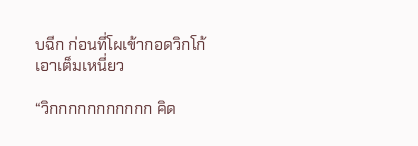บฉีก ก่อนที่โผเข้ากอดวิกโก้เอาเต็มเหนี่ยว

“วิกกกกกกกกกกก คิด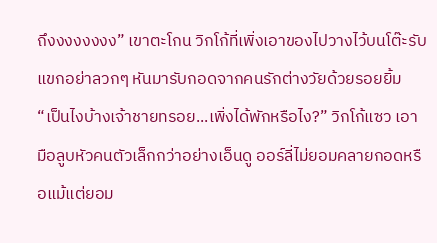ถึงงงงงงงง” เขาตะโกน วิกโก้ที่เพิ่งเอาของไปวางไว้บนโต๊ะรับแขกอย่าลวกๆ หันมารับกอดจากคนรักต่างวัยด้วยรอยยิ้ม
“เป็นไงบ้างเจ้าชายทรอย...เพิ่งได้พักหรือไง?” วิกโก้แซว เอามือลูบหัวคนตัวเล็กกว่าอย่างเอ็นดู ออร์ลี่ไม่ยอมคลายกอดหรือแม้แต่ยอม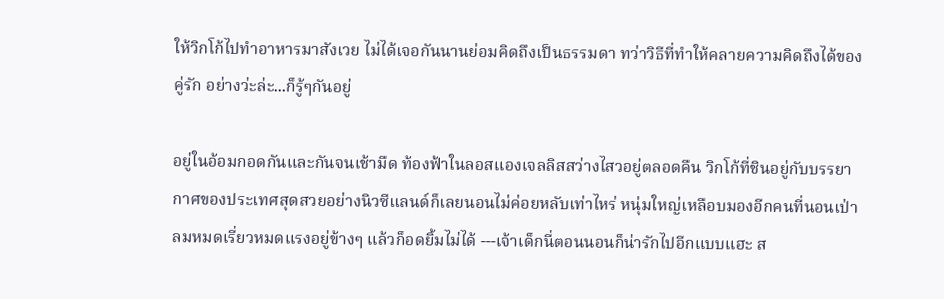ให้วิกโก้ไปทำอาหารมาสังเวย ไม่ได้เจอกันนานย่อมคิดถึงเป็นธรรมดา ทว่าวิธีที่ทำให้คลายความคิดถึงได้ของคู่รัก อย่างว่ะล่ะ...ก็รู้ๆกันอยู่

อยู่ในอ้อมกอดกันและกันจนเช้ามืด ท้องฟ้าในลอสแองเจลลิสสว่างไสวอยู่ตลอดคืน วิกโก้ที่ชินอยู่กับบรรยากาศของประเทศสุดสวยอย่างนิวซีแลนด์ก็เลยนอนไม่ค่อยหลับเท่าไหร่ หนุ่มใหญ่เหลือบมองอีกคนที่นอนเป่าลมหมดเรี่ยวหมดแรงอยู่ข้างๆ แล้วก็อดยิ้มไม่ได้ ---เจ้าเด็กนี่ตอนนอนก็น่ารักไปอีกแบบแฮะ ส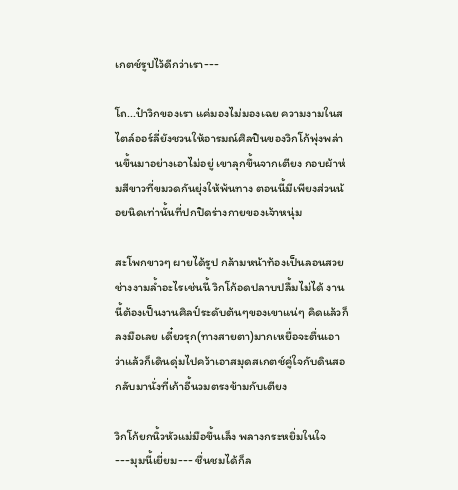เกตช์รูปไว้ดีกว่าเรา---

โถ...ป๋าวิกของเรา แค่มองไม่มองเฉย ความงามในสไตล์ออร์ลี่ยังชวนให้อารมณ์ศิลปินของวิกโก้พุ่งพล่านขึ้นมาอย่างเอาไม่อยู่ เขาลุกขึ้นจากเตียง กอบผ้าห่มสีขาวที่ขมวดกันยุ่งให้พ้นทาง ตอนนี้มีเพียงส่วนน้อยนิดเท่านั้นที่ปกปิดร่างกายของเจ้าหนุ่ม

สะโพกขาวๆ ผายได้รูป กล้ามหน้าท้องเป็นลอนสวย ช่างงามล้ำอะไรเช่นนี้ วิกโก้อดปลาบปลื้มไม่ได้ งานนี้ต้องเป็นงานศิลป์ระดับต้นๆของเขาแน่ๆ คิดแล้วก็ลงมือเลย เดี๋ยวรุก(ทางสายตา)มากเหยื่อจะตื่นเอา ว่าแล้วก็เดินดุ่มไปคว้าเอาสมุดสเกตช์คู่ใจกับดินสอ กลับมานั่งที่เก้าอี้นวมตรงข้ามกับเตียง

วิกโก้ยกนิ้วหัวแม่มือขึ้นเล็ง พลางกระหยิ่มในใจ ---มุมนี้เยี่ยม--- ชื่นชมได้ก็ล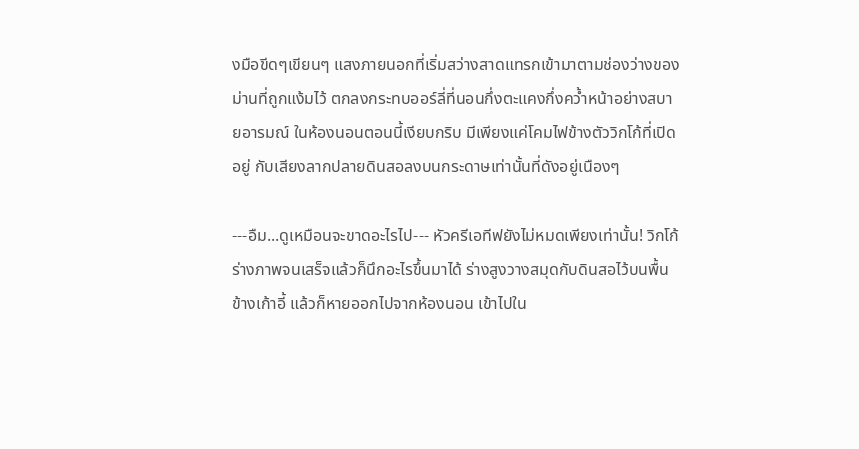งมือขีดๆเขียนๆ แสงภายนอกที่เริ่มสว่างสาดแทรกเข้ามาตามช่องว่างของม่านที่ถูกแง้มไว้ ตกลงกระทบออร์ลี่ที่นอนกึ่งตะแคงกึ่งคว้ำหน้าอย่างสบายอารมณ์ ในห้องนอนตอนนี้เงียบกริบ มีเพียงแค่โคมไฟข้างตัววิกโก้ที่เปิดอยู่ กับเสียงลากปลายดินสอลงบนกระดาษเท่านั้นที่ดังอยู่เนืองๆ

---อืม...ดูเหมือนจะขาดอะไรไป--- หัวครีเอทีฟยังไม่หมดเพียงเท่านั้น! วิกโก้ร่างภาพจนเสร็จแล้วก็นึกอะไรขึ้นมาได้ ร่างสูงวางสมุดกับดินสอไว้บนพื้นข้างเก้าอี้ แล้วก็หายออกไปจากห้องนอน เข้าไปใน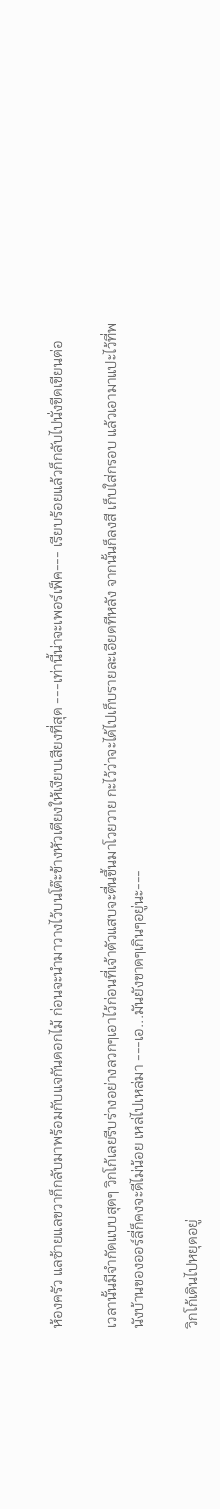ห้องครัว แลซ้ายแลขวาก็กลับมาพร้อมกับแจกันดอกไม้ ก่อนจะนำมาวางไว้บนโต๊ะข้างหัวเตียงให้เงียบเสียงที่สุด ---เท่านี้น่าจะเพอร์เฟ็ค--- เรียบร้อยแล้วก็กลับไปนั่งขีดเขียนต่อ

เวลานั้นมีจำกัดแบบสุดๆ วิกโก้เลยรีบร่างอย่างลวกๆเอาไว้ก่อนที่เจ้าตัวแสบจะตื่นขึ้นมาโวยวาย กะไว้ว่าจะได้ไปเก็บรายละเอียดทีหลัง จากนั้นก็ลงสี เก็บใส่กรอบ แล้วเอามาแปะไว้ที่พนังบ้านของออร์ลี่ก็คงจะดีไม่น้อย เหล่ไปเหล่มา ---เอ...มันยังขาดๆเกินๆอยู่นะ---

วิกโก้เดินไปหยุดอยู่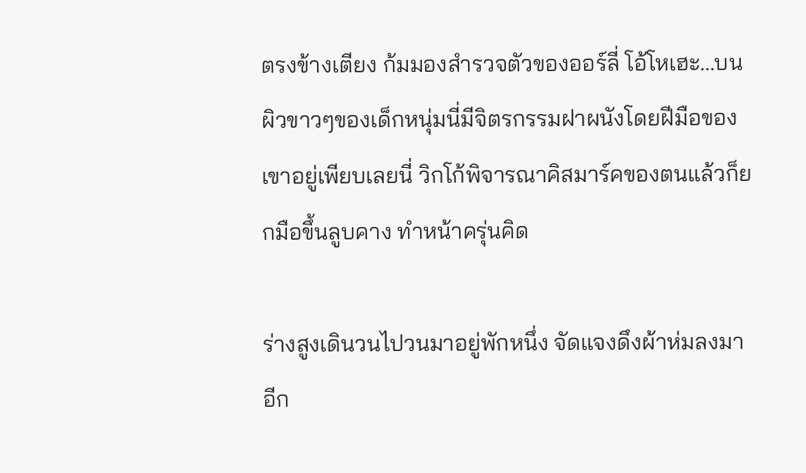ตรงข้างเตียง ก้มมองสำรวจตัวของออร์ลี่ โอ้โหเฮะ...บนผิวขาวๆของเด็กหนุ่มนี่มีจิตรกรรมฝาผนังโดยฝีมือของเขาอยู่เพียบเลยนี่ วิกโก้พิจารณาคิสมาร์คของตนแล้วก็ยกมือขึ้นลูบคาง ทำหน้าครุ่นคิด

ร่างสูงเดินวนไปวนมาอยู่พักหนึ่ง จัดแจงดึงผ้าห่มลงมาอีก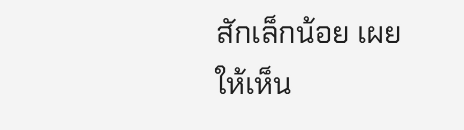สักเล็กน้อย เผยให้เห็น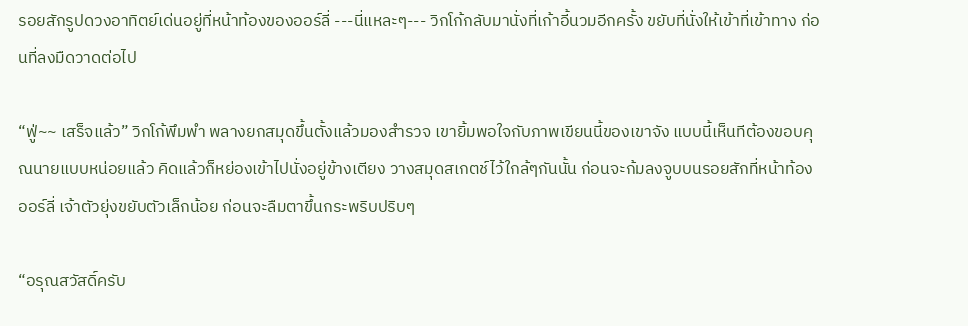รอยสักรูปดวงอาทิตย์เด่นอยู่ที่หน้าท้องของออร์ลี่ ---นี่แหละๆ--- วิกโก้กลับมานั่งที่เก้าอี้นวมอีกครั้ง ขยับที่นั่งให้เข้าที่เข้าทาง ก่อนที่ลงมืดวาดต่อไป

“ฟู่~~ เสร็จแล้ว” วิกโก้พึมพำ พลางยกสมุดขึ้นตั้งแล้วมองสำรวจ เขายิ้มพอใจกับภาพเขียนนี้ของเขาจัง แบบนี้เห็นทีต้องขอบคุณนายแบบหน่อยแล้ว คิดแล้วก็หย่องเข้าไปนั่งอยู่ข้างเตียง วางสมุดสเกตช์ไว้ใกล้ๆกันนั้น ก่อนจะก้มลงจูบบนรอยสักที่หน้าท้องออร์ลี่ เจ้าตัวยุ่งขยับตัวเล็กน้อย ก่อนจะลืมตาขึ้นกระพริบปริบๆ

“อรุณสวัสดิ์ครับ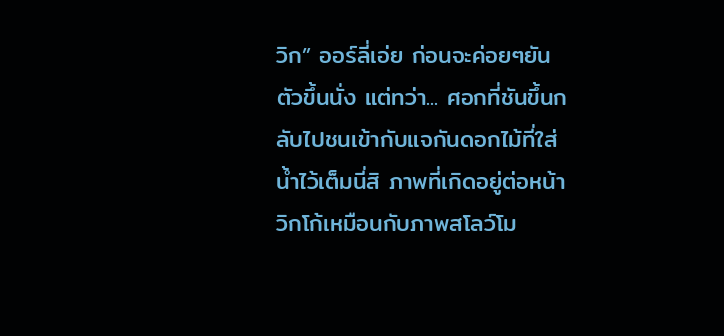วิก” ออร์ลี่เอ่ย ก่อนจะค่อยๆยันตัวขึ้นนั่ง แต่ทว่า... ศอกที่ชันขึ้นกลับไปชนเข้ากับแจกันดอกไม้ที่ใส่น้ำไว้เต็มนี่สิ ภาพที่เกิดอยู่ต่อหน้าวิกโก้เหมือนกับภาพสโลว์โม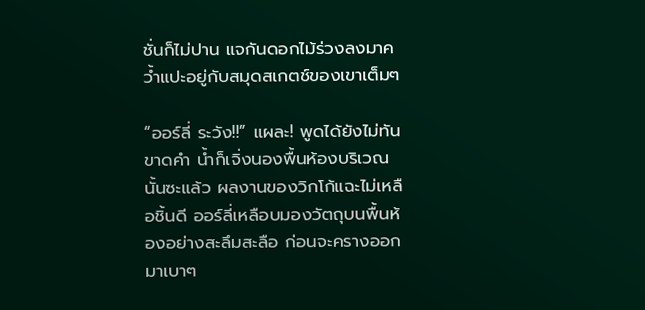ชั่นก็ไม่ปาน แจกันดอกไม้ร่วงลงมาคว้ำแปะอยู่กับสมุดสเกตช์ของเขาเต็มๆ

“ออร์ลี่ ระวัง!!” แผละ! พูดได้ยังไม่ทันขาดคำ น้ำก็เจิ่งนองพื้นห้องบริเวณนั้นซะแล้ว ผลงานของวิกโก้แฉะไม่เหลือชิ้นดี ออร์ลี่เหลือบมองวัตถุบนพื้นห้องอย่างสะลึมสะลือ ก่อนจะครางออกมาเบาๆ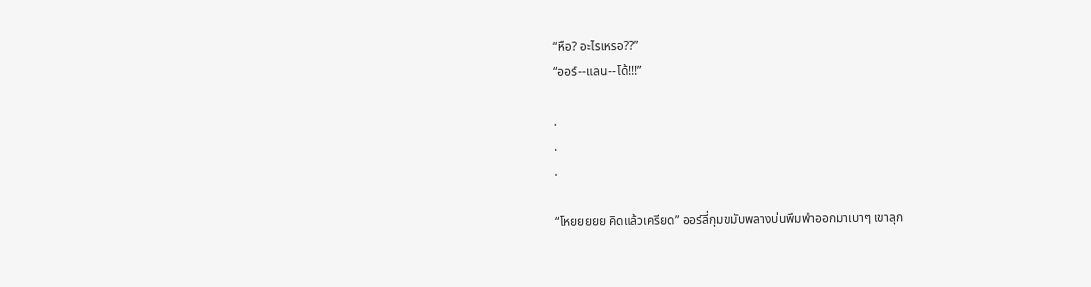“หือ? อะไรเหรอ??”
“ออร์--แลน--โด้!!!”

.
.
.

“โหยยยยย คิดแล้วเครียด” ออร์ลี่กุมขมับพลางบ่นพึมพำออกมาเบาๆ เขาลุก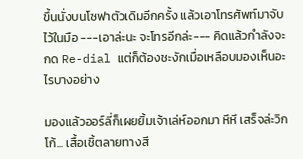ขึ้นนั่งบนโซฟาตัวเดิมอีกครั้ง แล้วเอาโทรศัพท์มาจับไว้ในมือ ---เอาล่ะนะ จะโทรอีกล่ะ--- คิดแล้วกำลังจะกด Re-dial แต่ก็ต้องชะงักเมื่อเหลือบมองเห็นอะไรบางอย่าง

มองแล้วออร์ลี่ก็เผยยิ้มเจ้าเล่ห์ออกมา หึหึ เสร็จล่ะวิกโก้... เสื้อเชิ้ตลายทางสี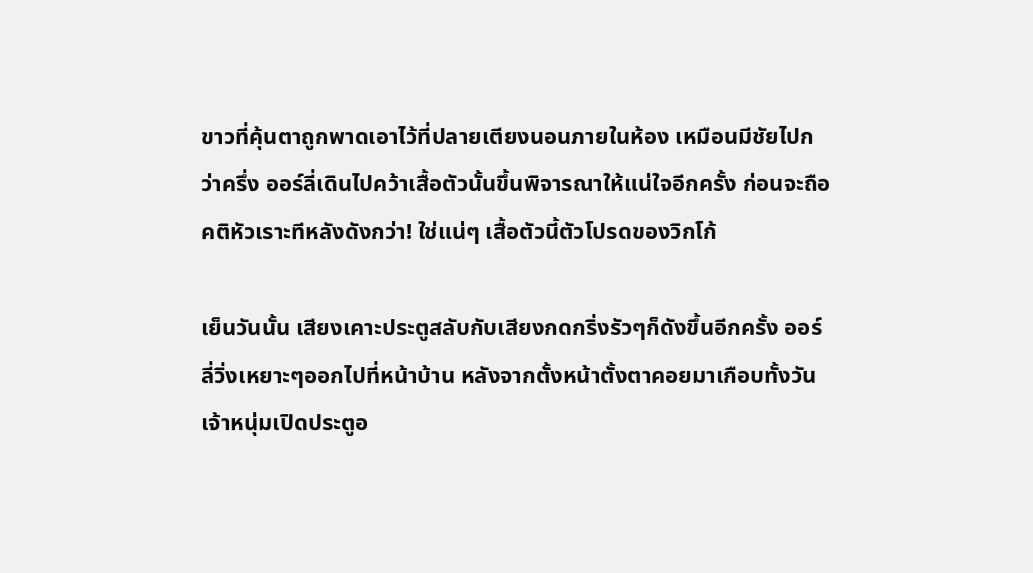ขาวที่คุ้นตาถูกพาดเอาไว้ที่ปลายเตียงนอนภายในห้อง เหมือนมีชัยไปกว่าครึ่ง ออร์ลี่เดินไปคว้าเสื้อตัวนั้นขึ้นพิจารณาให้แน่ใจอีกครั้ง ก่อนจะถือคติหัวเราะทีหลังดังกว่า! ใช่แน่ๆ เสื้อตัวนี้ตัวโปรดของวิกโก้

เย็นวันนั้น เสียงเคาะประตูสลับกับเสียงกดกริ่งรัวๆก็ดังขึ้นอีกครั้ง ออร์ลี่วิ่งเหยาะๆออกไปที่หน้าบ้าน หลังจากตั้งหน้าตั้งตาคอยมาเกือบทั้งวัน เจ้าหนุ่มเปิดประตูอ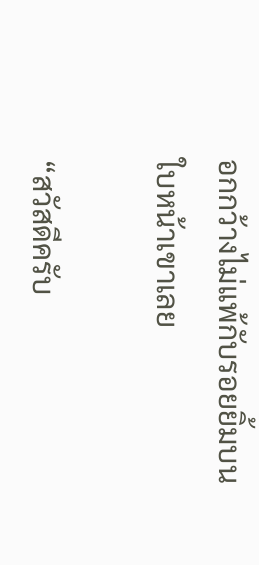อกกว้างไม่แพ้กับรอยยิ้มบนใบหน้าเขาเลย

“สวัสดีครับ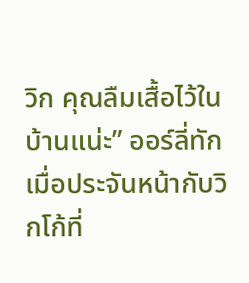วิก คุณลืมเสื้อไว้ในบ้านแน่ะ” ออร์ลี่ทักเมื่อประจันหน้ากับวิกโก้ที่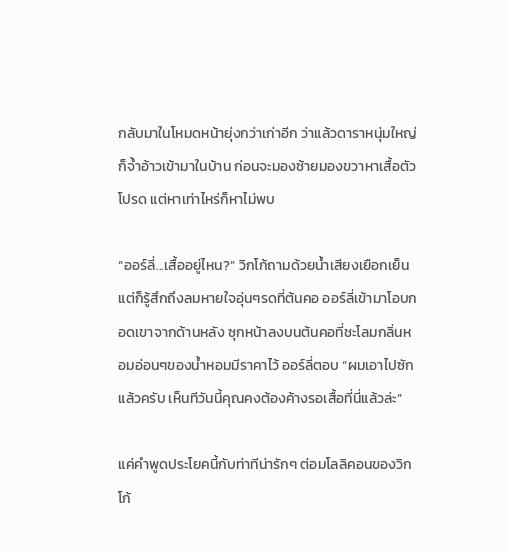กลับมาในโหมดหน้ายุ่งกว่าเก่าอีก ว่าแล้วดาราหนุ่มใหญ่ก็จ้ำอ้าวเข้ามาในบ้าน ก่อนจะมองซ้ายมองขวาหาเสื้อตัวโปรด แต่หาเท่าไหร่ก็หาไม่พบ

“ออร์ลี่...เสื้ออยู่ไหน?” วิกโก้ถามด้วยน้ำเสียงเยือกเย็น แต่ก็รู้สึกถึงลมหายใจอุ่นๆรดที่ต้นคอ ออร์ลี่เข้ามาโอบกอดเขาจากด้านหลัง ซุกหน้าลงบนต้นคอที่ชะโลมกลิ่นหอมอ่อนๆของน้ำหอมมีราคาไว้ ออร์ลี่ตอบ “ผมเอาไปซักแล้วครับ เห็นทีวันนี้คุณคงต้องค้างรอเสื้อที่นี่แล้วล่ะ”

แค่คำพูดประโยคนี้กับท่าทีน่ารักๆ ต่อมโลลิคอนของวิกโก้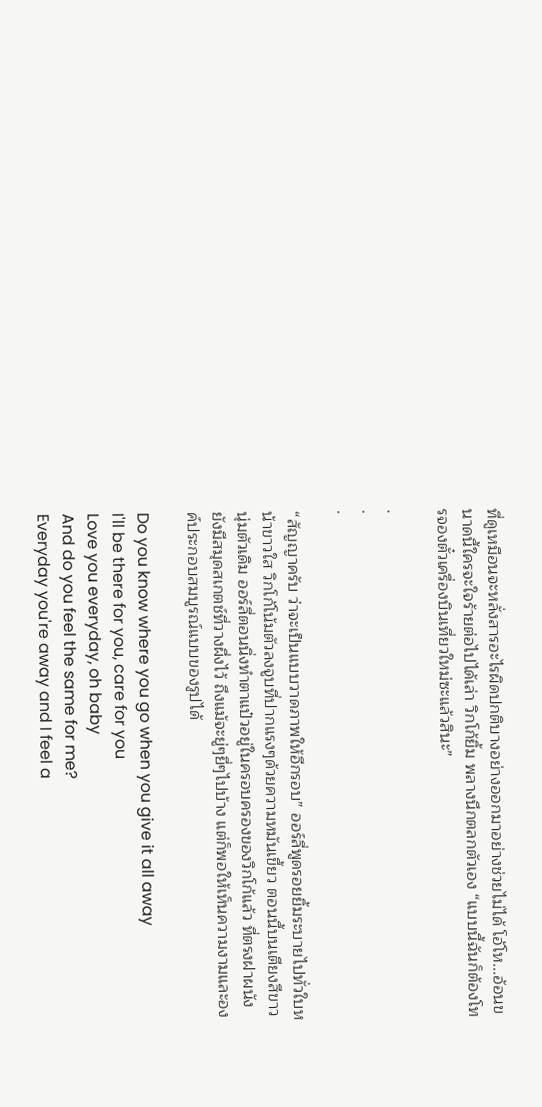ที่ดูเหมือนจะหลั่งสารอะไรผิดปกติบางอย่างออกมาอย่างช่วยไม่ได้ โอ้โห...อ้อนขนาดนี้ใครจะใจร้ายต่อไปได้เล่า วิกโก้ยิ้ม พลางนึกตลกตัวเอง “แบบนี้ฉันก็ต้องโทรจองตั๋วเครื่องบินเที่ยวใหม่ซะแล้วสินะ”

.
.
.

“สัญญาครับ ว่าจะเป็นแบบวาดภาพให้อีกรอบ” ออร์ลี่พูดรอยยิ้มระบายไปทั่วใบหน้าขาวใส วิกโก้โน้มตัวลงจูบที่ปากแรงๆด้วยความหมันเขี้ยว ตอนนี้บนเตียงสีขาวนุ่มตัวเดิม ออร์ลี่ตอนนิ่งทำตาแป๋วอยู่ในครอบครองของวิกโก้แล้ว ที่ตรงฝาผนังยังมีสมุดสเกตช์ที่วางผึ่งไว้ ถึงแม้จะยู่ๆยี่ๆไปบ้าง แต่ก็พอให้เห็นความงามและองค์ประกอบสมบูรณ์แบบของรูปได้

Do you know where you go when you give it all away
I'll be there for you, care for you
Love you everyday, oh baby
And do you feel the same for me?
Everyday you're away and I feel a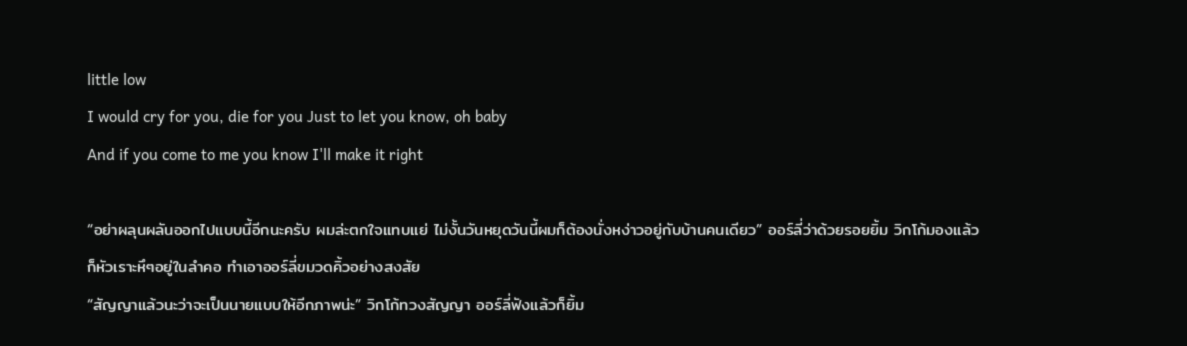little low
I would cry for you, die for you Just to let you know, oh baby
And if you come to me you know I'll make it right

“อย่าผลุนผลันออกไปแบบนี้อีกนะครับ ผมล่ะตกใจแทบแย่ ไม่งั้นวันหยุดวันนี้ผมก็ต้องนั่งหง่าวอยู่กับบ้านคนเดียว” ออร์ลี่ว่าด้วยรอยยิ้ม วิกโก้มองแล้วก็หัวเราะหึๆอยู่ในลำคอ ทำเอาออร์ลี่ขมวดคิ้วอย่างสงสัย
“สัญญาแล้วนะว่าจะเป็นนายแบบให้อีกภาพน่ะ” วิกโก้ทวงสัญญา ออร์ลี่ฟังแล้วก็ยิ้ม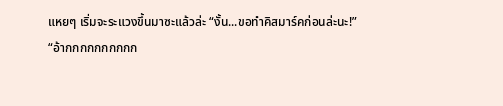แหยๆ เริ่มจะระแวงขึ้นมาซะแล้วล่ะ “งั้น...ขอทำคิสมาร์คก่อนล่ะนะ!”
“อ้ากกกกกกกกกก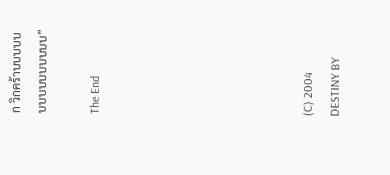ก วิกคร้าบบบบบบบบบบบบบบบ”

The End







(C) 2004 DESTINY BY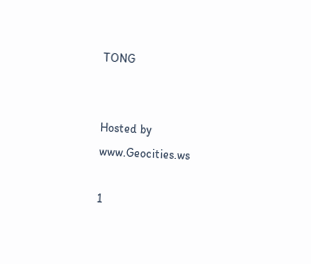TONG


Hosted by www.Geocities.ws

1